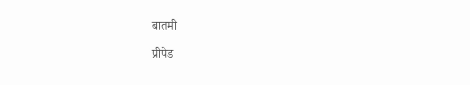बातमी

प्रीपेड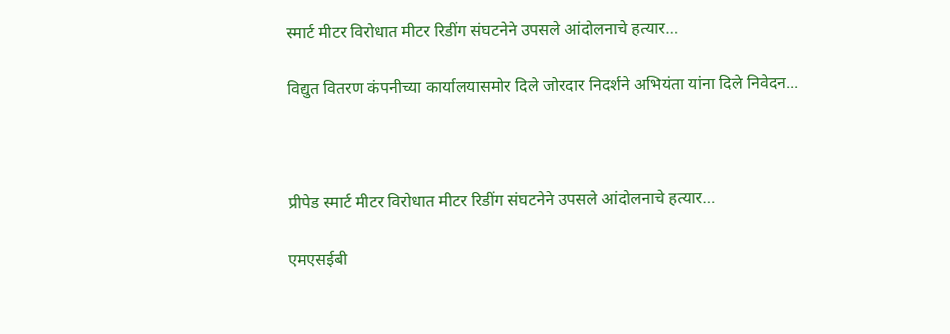स्मार्ट मीटर विरोधात मीटर रिडींग संघटनेने उपसले आंदोलनाचे हत्यार…

विद्युत वितरण कंपनीच्या कार्यालयासमोर दिले जोरदार निदर्शने अभियंता यांना दिले निवेदन...



प्रीपेड स्मार्ट मीटर विरोधात मीटर रिडींग संघटनेने उपसले आंदोलनाचे हत्यार…

एमएसईबी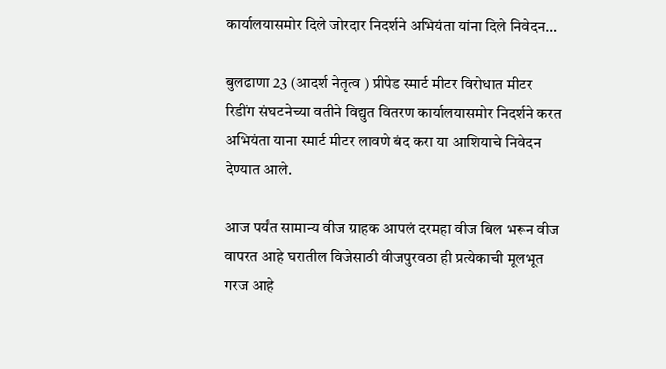कार्यालयासमोर दिले जोरदार निदर्शने अभियंता यांना दिले निवेदन…

बुलढाणा 23 (आदर्श नेतृत्व ) प्रीपेड स्मार्ट मीटर विरोधात मीटर रिडींग संघटनेच्या वतीने विद्युत वितरण कार्यालयासमोर निदर्शने करत अभियंता याना स्मार्ट मीटर लावणे बंद करा या आशियाचे निवेदन देण्यात आले.

आज पर्यंत सामान्य वीज ग्राहक आपलं दरमहा वीज बिल भरून वीज वापरत आहे घरातील विजेसाठी वीजपुरवठा ही प्रत्येकाची मूलभूत गरज आहे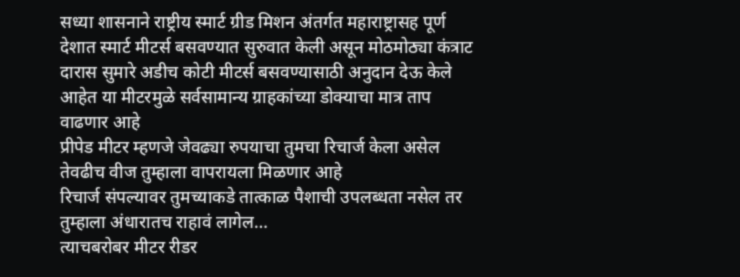सध्या शासनाने राष्ट्रीय स्मार्ट ग्रीड मिशन अंतर्गत महाराष्ट्रासह पूर्ण देशात स्मार्ट मीटर्स बसवण्यात सुरुवात केली असून मोठमोठ्या कंत्राट दारास सुमारे अडीच कोटी मीटर्स बसवण्यासाठी अनुदान देऊ केले आहेत या मीटरमुळे सर्वसामान्य ग्राहकांच्या डोक्याचा मात्र ताप वाढणार आहे
प्रीपेड मीटर म्हणजे जेवढ्या रुपयाचा तुमचा रिचार्ज केला असेल तेवढीच वीज तुम्हाला वापरायला मिळणार आहे
रिचार्ज संपल्यावर तुमच्याकडे तात्काळ पैशाची उपलब्धता नसेल तर तुम्हाला अंधारातच राहावं लागेल…
त्याचबरोबर मीटर रीडर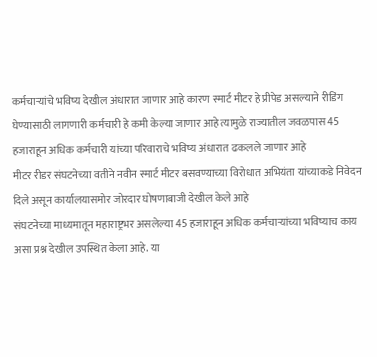कर्मचाऱ्यांचे भविष्य देखील अंधारात जाणार आहे कारण स्मार्ट मीटर हे प्रीपेड असल्याने रीडिंग घेण्यासाठी लागणारी कर्मचारी हे कमी केल्या जाणार आहे त्यामुळे राज्यातील जवळपास 45 हजाराहून अधिक कर्मचारी यांच्या परिवाराचे भविष्य अंधारात ढकलले जाणार आहे
मीटर रीडर संघटनेच्या वतीने नवीन स्मार्ट मीटर बसवण्याच्या विरोधात अभियंता यांच्याकडे निवेदन दिले असून कार्यालयासमोर जोरदार घोषणाबाजी देखील केले आहे
संघटनेच्या माध्यमातून महाराष्ट्रभर असलेल्या 45 हजाराहून अधिक कर्मचाऱ्यांच्या भविष्याच काय असा प्रश्न देखील उपस्थित केला आहे. या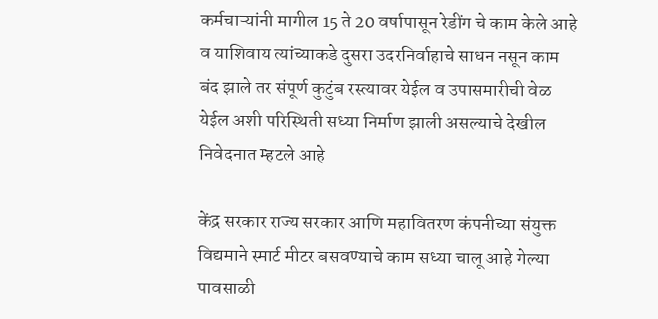कर्मचाऱ्यांनी मागील 15 ते 20 वर्षापासून रेडींग चे काम केले आहे व याशिवाय त्यांच्याकडे दुसरा उदरनिर्वाहाचे साधन नसून काम बंद झाले तर संपूर्ण कुटुंब रस्त्यावर येईल व उपासमारीची वेळ येईल अशी परिस्थिती सध्या निर्माण झाली असल्याचे देखील निवेदनात म्हटले आहे

केंद्र सरकार राज्य सरकार आणि महावितरण कंपनीच्या संयुक्त विद्यमाने स्मार्ट मीटर बसवण्याचे काम सध्या चालू आहे गेल्या पावसाळी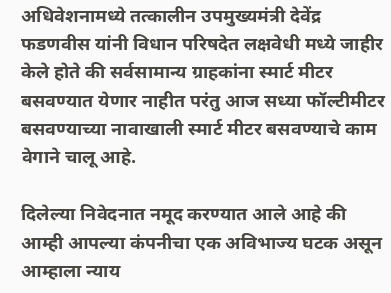अधिवेशनामध्ये तत्कालीन उपमुख्यमंत्री देवेंद्र फडणवीस यांनी विधान परिषदेत लक्षवेधी मध्ये जाहीर केले होते की सर्वसामान्य ग्राहकांना स्मार्ट मीटर बसवण्यात येणार नाहीत परंतु आज सध्या फॉल्टीमीटर बसवण्याच्या नावाखाली स्मार्ट मीटर बसवण्याचे काम वेगाने चालू आहे.

दिलेल्या निवेदनात नमूद करण्यात आले आहे की आम्ही आपल्या कंपनीचा एक अविभाज्य घटक असून आम्हाला न्याय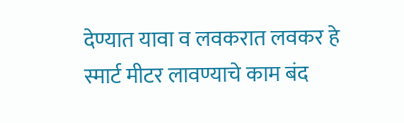देण्यात यावा व लवकरात लवकर हे स्मार्ट मीटर लावण्याचे काम बंद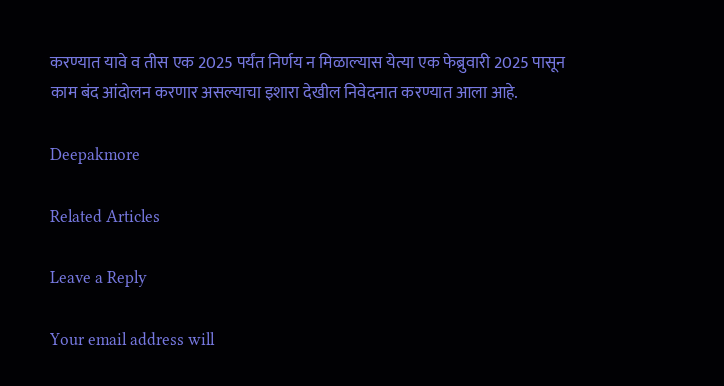करण्यात यावे व तीस एक 2025 पर्यंत निर्णय न मिळाल्यास येत्या एक फेब्रुवारी 2025 पासून काम बंद आंदोलन करणार असल्याचा इशारा देखील निवेदनात करण्यात आला आहे.

Deepakmore

Related Articles

Leave a Reply

Your email address will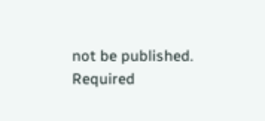not be published. Required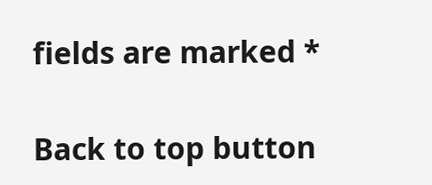fields are marked *

Back to top button